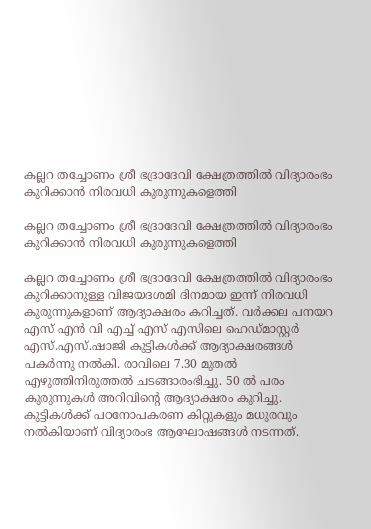കല്ലറ തച്ചോണം ശ്രീ ഭദ്രാദേവി ക്ഷേത്രത്തിൽ വിദ്യാരംഭം കുറിക്കാൻ നിരവധി കുരുന്നുകളെത്തി

കല്ലറ തച്ചോണം ശ്രീ ഭദ്രാദേവി ക്ഷേത്രത്തിൽ വിദ്യാരംഭം കുറിക്കാൻ നിരവധി കുരുന്നുകളെത്തി

കല്ലറ തച്ചോണം ശ്രീ ഭദ്രാദേവി ക്ഷേത്രത്തിൽ വിദ്യാരംഭം കുറിക്കാനുള്ള വിജയദശമി ദിനമായ ഇന്ന് നിരവധി കുരുന്നുകളാണ് ആദ്യാക്ഷരം കറിച്ചത്. വർക്കല പനയറ എസ് എൻ വി എച്ച് എസ് എസിലെ ഹെഡ്മാസ്റ്റർ എസ്.എസ്.ഷാജി കുട്ടികൾക്ക് ആദ്യാക്ഷരങ്ങൾ പകർന്നു നൽകി. രാവിലെ 7.30 മുതൽ എഴുത്തിനിരുത്തൽ ചടങ്ങാരംഭിച്ചു. 50 ൽ പരം കുരുന്നുകൾ അറിവിന്റെ ആദ്യാക്ഷരം കുറിച്ചു. കുട്ടികൾക്ക് പഠനോപകരണ കിറ്റുകളും മധുരവും നൽകിയാണ് വിദ്യാരംഭ ആഘോഷങ്ങൾ നടന്നത്.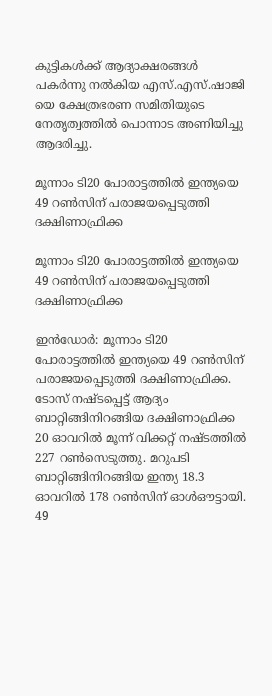കുട്ടികൾക്ക് ആദ്യാക്ഷരങ്ങൾ പകർന്നു നൽകിയ എസ്.എസ്.ഷാജി യെ ക്ഷേത്രഭരണ സമിതിയുടെ നേതൃത്വത്തിൽ പൊന്നാട അണിയിച്ചു ആദരിച്ചു.

മൂന്നാം ടി20 പോരാട്ടത്തില്‍ ഇന്ത്യയെ 49 റണ്‍സിന് പരാജയപ്പെടുത്തി ദക്ഷിണാഫ്രിക്ക

മൂന്നാം ടി20 പോരാട്ടത്തില്‍ ഇന്ത്യയെ 49 റണ്‍സിന് പരാജയപ്പെടുത്തി ദക്ഷിണാഫ്രിക്ക

ഇന്‍ഡോര്‍: മൂന്നാം ടി20 പോരാട്ടത്തില്‍ ഇന്ത്യയെ 49 റണ്‍സിന് പരാജയപ്പെടുത്തി ദക്ഷിണാഫ്രിക്ക. ടോസ് നഷ്ടപ്പെട്ട് ആദ്യം ബാറ്റിങ്ങിനിറങ്ങിയ ദക്ഷിണാഫ്രിക്ക 20 ഓവറില്‍ മൂന്ന് വിക്കറ്റ് നഷ്ടത്തില്‍ 227 റണ്‍സെടുത്തു. മറുപടി ബാറ്റിങ്ങിനിറങ്ങിയ ഇന്ത്യ 18.3 ഓവറില്‍ 178 റണ്‍സിന് ഓള്‍ഔട്ടായി. 49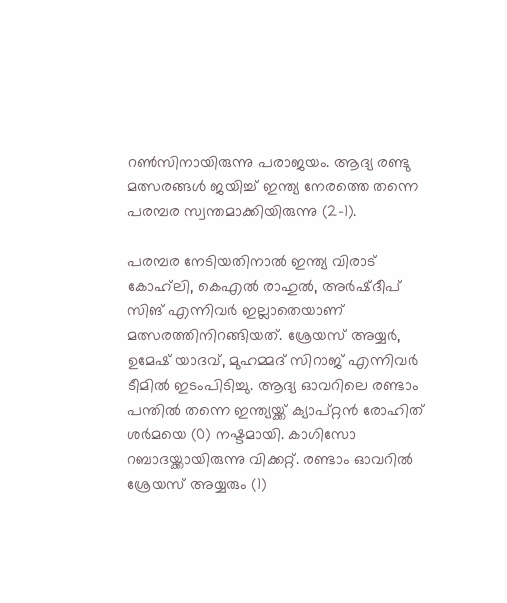റണ്‍സിനായിരുന്നു പരാജയം. ആദ്യ രണ്ടു മത്സരങ്ങള്‍ ജയിച്ച് ഇന്ത്യ നേരത്തെ തന്നെ പരമ്പര സ്വന്തമാക്കിയിരുന്നു (2-1).

പരമ്പര നേടിയതിനാല്‍ ഇന്ത്യ വിരാട് കോഹ്‌ലി, കെഎല്‍ രാഹുല്‍, അര്‍ഷ്ദീപ് സിങ് എന്നിവര്‍ ഇല്ലാതെയാണ് മത്സരത്തിനിറങ്ങിയത്. ശ്രേയസ് അയ്യര്‍, ഉമേഷ് യാദവ്, മുഹമ്മദ് സിറാജ് എന്നിവര്‍ ടീമില്‍ ഇടംപിടിച്ചു. ആദ്യ ഓവറിലെ രണ്ടാം പന്തില്‍ തന്നെ ഇന്ത്യയ്ക്ക് ക്യാപ്റ്റന്‍ രോഹിത് ശര്‍മയെ (0) നഷ്ടമായി. കാഗിസോ റബാദയ്ക്കായിരുന്നു വിക്കറ്റ്. രണ്ടാം ഓവറില്‍ ശ്രേയസ് അയ്യരും (1)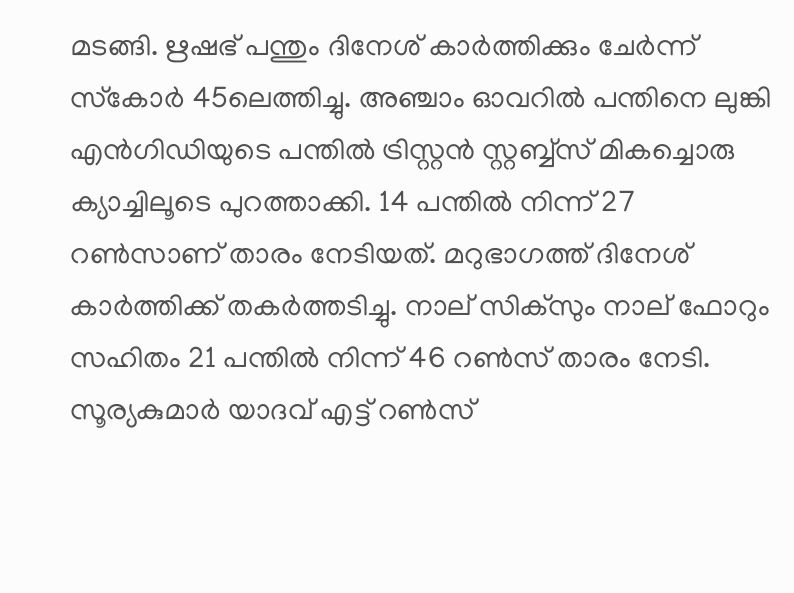മടങ്ങി. ഋഷഭ് പന്തും ദിനേശ് കാര്‍ത്തിക്കും ചേര്‍ന്ന് സ്‌കോര്‍ 45ലെത്തിച്ചു. അഞ്ചാം ഓവറില്‍ പന്തിനെ ലുങ്കി എന്‍ഗിഡിയുടെ പന്തില്‍ ട്രിസ്റ്റന്‍ സ്റ്റബ്ബ്‌സ് മികച്ചൊരു ക്യാച്ചിലൂടെ പുറത്താക്കി. 14 പന്തില്‍ നിന്ന് 27 റണ്‍സാണ് താരം നേടിയത്. മറുഭാഗത്ത് ദിനേശ് കാര്‍ത്തിക്ക് തകര്‍ത്തടിച്ചു. നാല് സിക്സും നാല് ഫോറും സഹിതം 21 പന്തില്‍ നിന്ന് 46 റണ്‍സ് താരം നേടി. സൂര്യകുമാര്‍ യാദവ് എട്ട് റൺസ്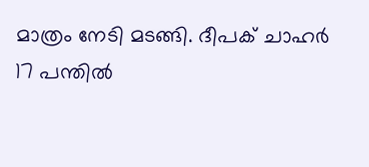മാത്രം നേടി മടങ്ങി. ദീപക് ചാഹര്‍ 17 പന്തില്‍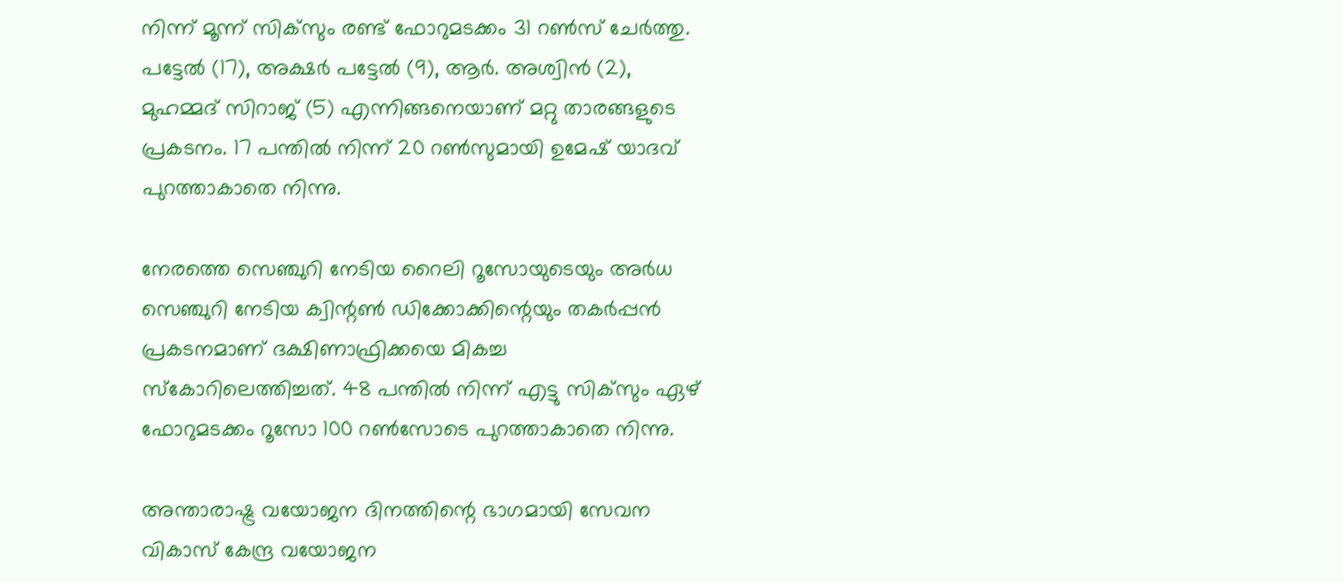നിന്ന് മൂന്ന് സിക്‌സും രണ്ട് ഫോറുമടക്കം 31 റണ്‍സ് ചേർത്തു. പട്ടേല്‍ (17), അക്ഷര്‍ പട്ടേല്‍ (9), ആര്‍. അശ്വിന്‍ (2), മുഹമ്മദ് സിറാജ് (5) എന്നിങ്ങനെയാണ് മറ്റു താരങ്ങളുടെ പ്രകടനം. 17 പന്തില്‍ നിന്ന് 20 റണ്‍സുമായി ഉമേഷ് യാദവ് പുറത്താകാതെ നിന്നു.

നേരത്തെ സെഞ്ചുറി നേടിയ റൈലി റൂസോയുടെയും അര്‍ധ സെഞ്ചുറി നേടിയ ക്വിന്റണ്‍ ഡിക്കോക്കിന്റെയും തകർപ്പൻ പ്രകടനമാണ് ദക്ഷിണാഫ്രിക്കയെ മികച്ച സ്‌കോറിലെത്തിച്ചത്. 48 പന്തില്‍ നിന്ന് എട്ടു സിക്‌സും ഏഴ് ഫോറുമടക്കം റൂസോ 100 റണ്‍സോടെ പുറത്താകാതെ നിന്നു.

അന്താരാഷ്ട്ര വയോജന ദിനത്തിന്റെ ഭാഗമായി സേവന വികാസ് കേന്ദ്ര വയോജന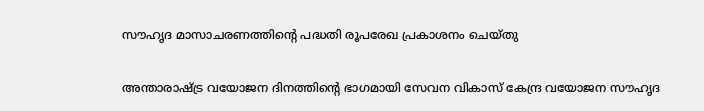സൗഹൃദ മാസാചരണത്തിന്റെ പദ്ധതി രൂപരേഖ പ്രകാശനം ചെയ്തു

അന്താരാഷ്ട്ര വയോജന ദിനത്തിന്റെ ഭാഗമായി സേവന വികാസ് കേന്ദ്ര വയോജന സൗഹൃദ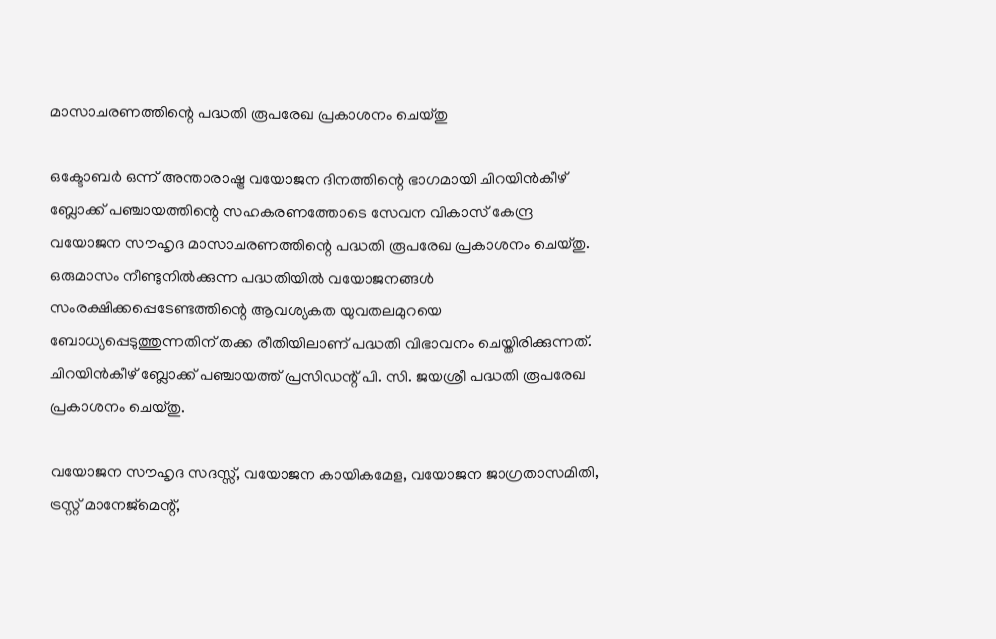മാസാചരണത്തിന്റെ പദ്ധതി രൂപരേഖ പ്രകാശനം ചെയ്തു

ഒക്ടോബർ ഒന്ന് അന്താരാഷ്ട്ര വയോജന ദിനത്തിന്റെ ഭാഗമായി ചിറയിൻകീഴ് ബ്ലോക്ക് പഞ്ചായത്തിന്റെ സഹകരണത്തോടെ സേവന വികാസ് കേന്ദ്ര വയോജന സൗഹൃദ മാസാചരണത്തിന്റെ പദ്ധതി രൂപരേഖ പ്രകാശനം ചെയ്തു. ഒരുമാസം നീണ്ടുനിൽക്കുന്ന പദ്ധതിയിൽ വയോജനങ്ങൾ സംരക്ഷിക്കപ്പെടേണ്ടത്തിന്റെ ആവശ്യകത യുവതലമുറയെ ബോധ്യപ്പെടുത്തുന്നതിന് തക്ക രീതിയിലാണ് പദ്ധതി വിഭാവനം ചെയ്തിരിക്കുന്നത്. ചിറയിൻകീഴ് ബ്ലോക്ക് പഞ്ചായത്ത് പ്രസിഡന്റ് പി. സി. ജയശ്രീ പദ്ധതി രൂപരേഖ പ്രകാശനം ചെയ്തു.

വയോജന സൗഹൃദ സദസ്സ്, വയോജന കായികമേള, വയോജന ജാഗ്രതാസമിതി, ട്രസ്റ്റ് മാനേജ്മെന്റ്,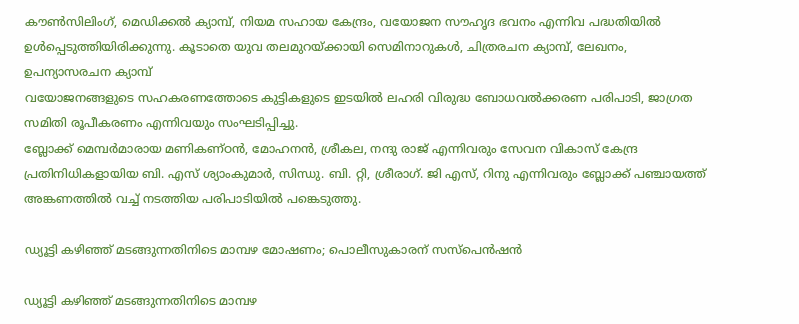കൗൺസിലിംഗ്, മെഡിക്കൽ ക്യാമ്പ്, നിയമ സഹായ കേന്ദ്രം, വയോജന സൗഹൃദ ഭവനം എന്നിവ പദ്ധതിയിൽ ഉൾപ്പെടുത്തിയിരിക്കുന്നു. കൂടാതെ യുവ തലമുറയ്ക്കായി സെമിനാറുകൾ, ചിത്രരചന ക്യാമ്പ്, ലേഖനം, ഉപന്യാസരചന ക്യാമ്പ്
വയോജനങ്ങളുടെ സഹകരണത്തോടെ കുട്ടികളുടെ ഇടയിൽ ലഹരി വിരുദ്ധ ബോധവൽക്കരണ പരിപാടി, ജാഗ്രത സമിതി രൂപീകരണം എന്നിവയും സംഘടിപ്പിച്ചു.
ബ്ലോക്ക് മെമ്പർമാരായ മണികണ്ഠൻ, മോഹനൻ, ശ്രീകല, നന്ദു രാജ് എന്നിവരും സേവന വികാസ് കേന്ദ്ര പ്രതിനിധികളായിയ ബി. എസ് ശ്യാംകുമാർ, സിന്ധു. ബി. റ്റി, ശ്രീരാഗ്. ജി എസ്, റിനു എന്നിവരും ബ്ലോക്ക് പഞ്ചായത്ത് അങ്കണത്തിൽ വച്ച് നടത്തിയ പരിപാടിയിൽ പങ്കെടുത്തു.

ഡ്യൂട്ടി കഴിഞ്ഞ് മടങ്ങുന്നതിനിടെ മാമ്പഴ മോഷണം; പൊലീസുകാരന് സസ്‌പെന്‍ഷന്‍

ഡ്യൂട്ടി കഴിഞ്ഞ് മടങ്ങുന്നതിനിടെ മാമ്പഴ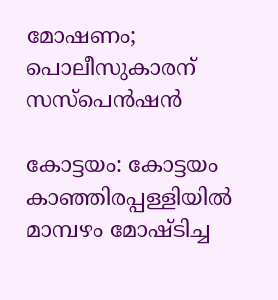മോഷണം; പൊലീസുകാരന് സസ്‌പെന്‍ഷന്‍

കോട്ടയം: കോട്ടയം കാഞ്ഞിരപ്പള്ളിയില്‍ മാമ്പഴം മോഷ്ടിച്ച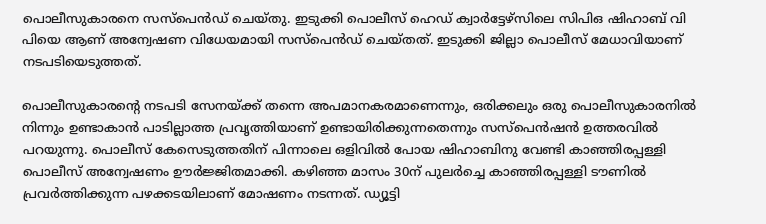പൊലീസുകാരനെ സസ്‌പെന്‍ഡ് ചെയ്തു. ഇടുക്കി പൊലീസ് ഹെഡ് ക്വാര്‍ട്ടേഴ്‌സിലെ സിപിഒ ഷിഹാബ് വി പിയെ ആണ് അന്വേഷണ വിധേയമായി സസ്‌പെന്‍ഡ് ചെയ്തത്. ഇടുക്കി ജില്ലാ പൊലീസ് മേധാവിയാണ് നടപടിയെടുത്തത്.

പൊലീസുകാരന്റെ നടപടി സേനയ്ക്ക് തന്നെ അപമാനകരമാണെന്നും, ഒരിക്കലും ഒരു പൊലീസുകാരനില്‍ നിന്നും ഉണ്ടാകാന്‍ പാടില്ലാത്ത പ്രവൃത്തിയാണ് ഉണ്ടായിരിക്കുന്നതെന്നും സസ്‌പെന്‍ഷന്‍ ഉത്തരവില്‍ പറയുന്നു. പൊലീസ് കേസെടുത്തതിന് പിന്നാലെ ഒളിവില്‍ പോയ ഷിഹാബിനു വേണ്ടി കാഞ്ഞിരപ്പള്ളി പൊലീസ് അന്വേഷണം ഊര്‍ജ്ജിതമാക്കി. കഴിഞ്ഞ മാസം 30ന് പുലര്‍ച്ചെ കാഞ്ഞിരപ്പള്ളി ടൗണില്‍ പ്രവര്‍ത്തിക്കുന്ന പഴക്കടയിലാണ് മോഷണം നടന്നത്. ഡ്യൂട്ടി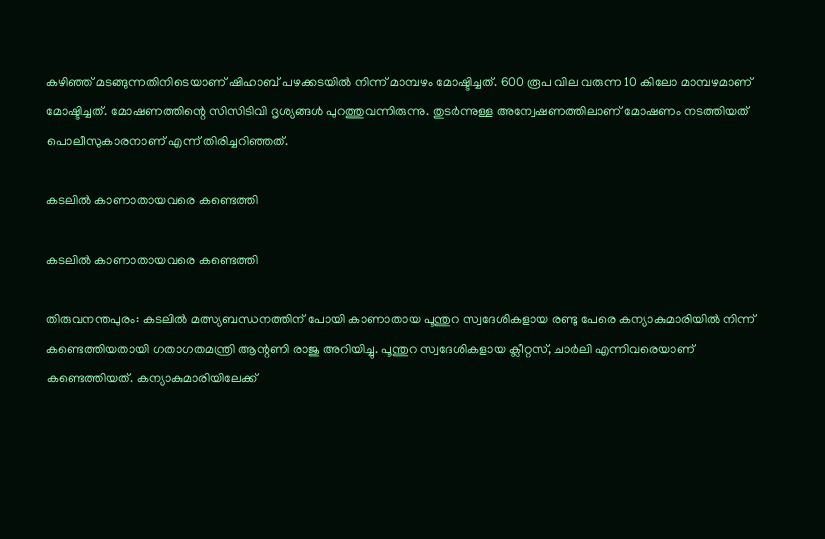കഴിഞ്ഞ് മടങ്ങുന്നതിനിടെയാണ് ഷിഹാബ് പഴക്കടയില്‍ നിന്ന് മാമ്പഴം മോഷ്ടിച്ചത്. 600 രൂപ വില വരുന്ന 10 കിലോ മാമ്പഴമാണ് മോഷ്ടിച്ചത്. മോഷണത്തിന്റെ സിസിടിവി ദൃശ്യങ്ങള്‍ പുറത്തുവന്നിരുന്നു. തുടര്‍ന്നുള്ള അന്വേഷണത്തിലാണ് മോഷണം നടത്തിയത് പൊലീസുകാരനാണ് എന്ന് തിരിച്ചറിഞ്ഞത്.

കടലിൽ കാണാതായവരെ കണ്ടെത്തി

കടലിൽ കാണാതായവരെ കണ്ടെത്തി

തിരുവനന്തപുരം: കടലിൽ മത്സ്യബന്ധനത്തിന് പോയി കാണാതായ പൂന്തുറ സ്വദേശികളായ രണ്ടു പേരെ കന്യാകുമാരിയിൽ നിന്ന് കണ്ടെത്തിയതായി ഗതാഗതമന്ത്രി ആന്റണി രാജു അറിയിച്ചു. പൂന്തുറ സ്വദേശികളായ ക്ലീറ്റസ്, ചാർലി എന്നിവരെയാണ് കണ്ടെത്തിയത്. കന്യാകുമാരിയിലേക്ക്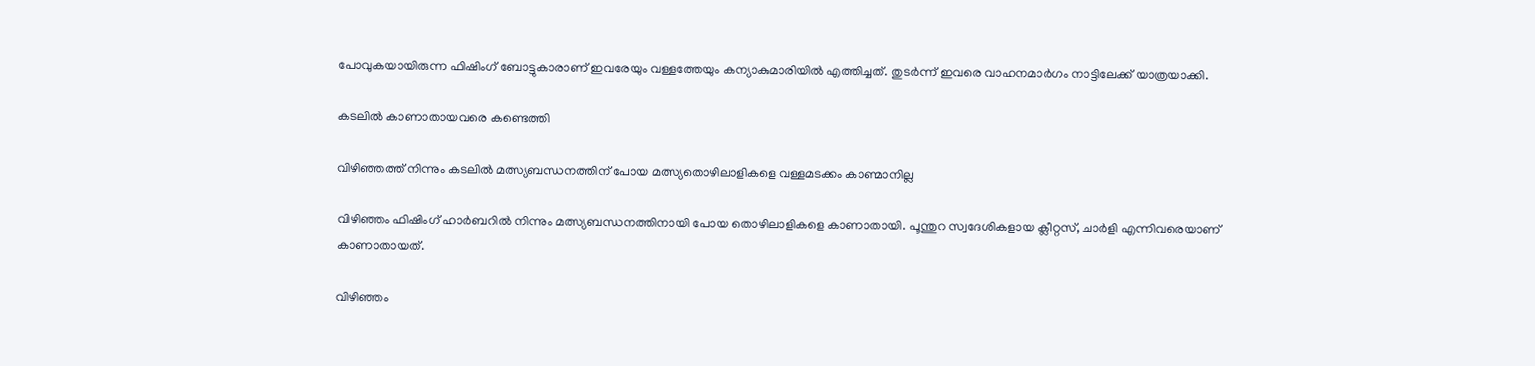പോവുകയായിരുന്ന ഫിഷിംഗ് ബോട്ടുകാരാണ് ഇവരേയും വള്ളത്തേയും കന്യാകുമാരിയിൽ എത്തിച്ചത്. തുടർന്ന് ഇവരെ വാഹനമാർഗം നാട്ടിലേക്ക് യാത്രയാക്കി.

കടലിൽ കാണാതായവരെ കണ്ടെത്തി

വിഴിഞ്ഞത്ത് നിന്നും കടലിൽ മത്സ്യബന്ധനത്തിന് പോയ മത്സ്യതൊഴിലാളികളെ വള്ളമടക്കം കാണ്മാനില്ല

വിഴിഞ്ഞം ഫിഷിംഗ് ഹാർബറിൽ നിന്നും മത്സ്യബന്ധനത്തിനായി പോയ തൊഴിലാളികളെ കാണാതായി. പൂന്തുറ സ്വദേശികളായ ക്ലീറ്റസ്, ചാർളി എന്നിവരെയാണ് കാണാതായത്.

വിഴിഞ്ഞം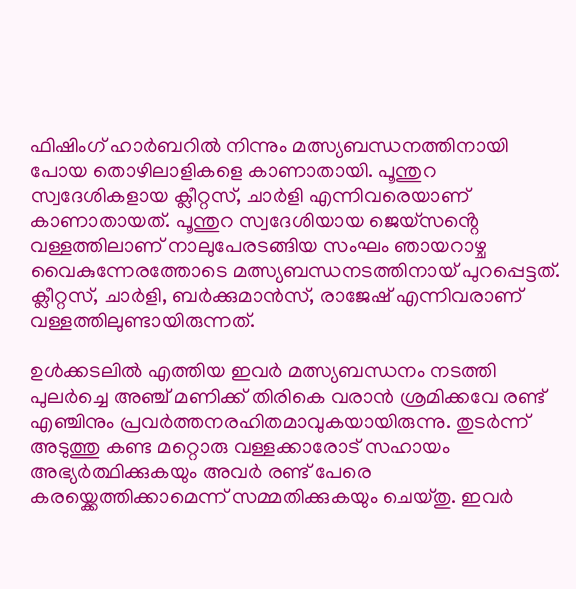ഫിഷിംഗ് ഹാർബറിൽ നിന്നും മത്സ്യബന്ധനത്തിനായി പോയ തൊഴിലാളികളെ കാണാതായി. പൂന്തുറ സ്വദേശികളായ ക്ലീറ്റസ്, ചാർളി എന്നിവരെയാണ് കാണാതായത്. പൂന്തുറ സ്വദേശിയായ ജെയ്സൻ്റെ വള്ളത്തിലാണ് നാലുപേരടങ്ങിയ സംഘം ഞായറാഴ്ച വൈകുന്നേരത്തോടെ മത്സ്യബന്ധനടത്തിനായ് പുറപ്പെട്ടത്. ക്ലീറ്റസ്, ചാർളി, ബർക്കുമാൻസ്, രാജേഷ് എന്നിവരാണ് വള്ളത്തിലുണ്ടായിരുന്നത്.

ഉൾക്കടലിൽ എത്തിയ ഇവർ മത്സ്യബന്ധനം നടത്തി പുലർച്ചെ അഞ്ച് മണിക്ക് തിരികെ വരാൻ ശ്രമിക്കവേ രണ്ട് എഞ്ചിനും പ്രവർത്തനരഹിതമാവുകയായിരുന്നു. തുടർന്ന് അടുത്തു കണ്ട മറ്റൊരു വള്ളക്കാരോട് സഹായം അഭ്യർത്ഥിക്കുകയും അവർ രണ്ട് പേരെ കരയ്ക്കെത്തിക്കാമെന്ന് സമ്മതിക്കുകയും ചെയ്തു. ഇവർ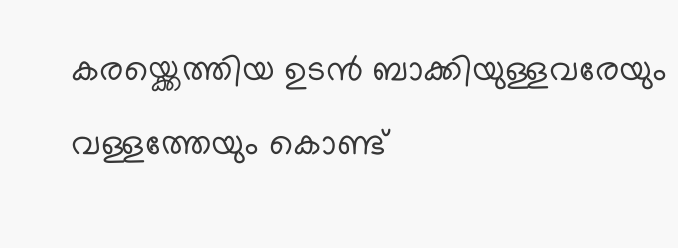കരയ്ക്കെത്തിയ ഉടൻ ബാക്കിയുള്ളവരേയും വള്ളത്തേയും കൊണ്ട്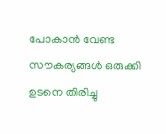പോകാൻ വേണ്ട സൗകര്യങ്ങൾ ഒരുക്കി ഉടനെ തിരിച്ചു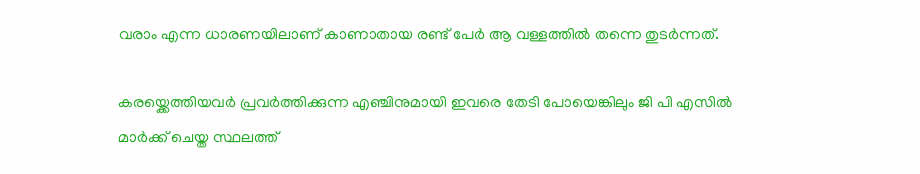വരാം എന്ന ധാരണയിലാണ് കാണാതായ രണ്ട് പേർ ആ വള്ളത്തിൽ തന്നെ തുടർന്നത്.

കരയ്ക്കെത്തിയവർ പ്രവർത്തിക്കുന്ന എഞ്ചിനുമായി ഇവരെ തേടി പോയെങ്കിലും ജി പി എസിൽ മാർക്ക് ചെയ്ത സ്ഥലത്ത്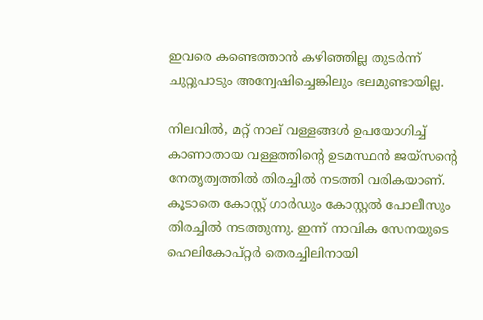ഇവരെ കണ്ടെത്താൻ കഴിഞ്ഞില്ല തുടർന്ന് ചുറ്റുപാടും അന്വേഷിച്ചെങ്കിലും ഭലമുണ്ടായില്ല.

നിലവിൽ, മറ്റ് നാല് വള്ളങ്ങൾ ഉപയോഗിച്ച് കാണാതായ വള്ളത്തിന്റെ ഉടമസ്ഥൻ ജയ്സൻ്റെ നേതൃത്വത്തിൽ തിരച്ചിൽ നടത്തി വരികയാണ്. കൂടാതെ കോസ്റ്റ് ഗാർഡും കോസ്റ്റൽ പോലീസും തിരച്ചിൽ നടത്തുന്നു. ഇന്ന് നാവിക സേനയുടെ ഹെലികോപ്റ്റർ തെരച്ചിലിനായി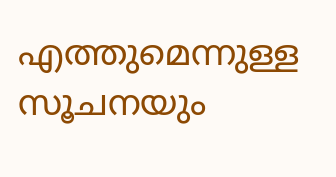എത്തുമെന്നുള്ള സൂചനയും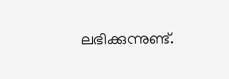ലഭിക്കുന്നുണ്ട്.